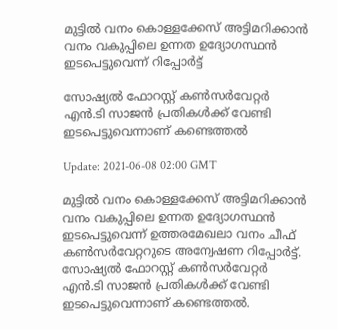മുട്ടിൽ വനം കൊള്ളക്കേസ് അട്ടിമറിക്കാന്‍ വനം വകുപ്പിലെ ഉന്നത ഉദ്യോഗസ്ഥന്‍ ഇടപെട്ടുവെന്ന് റിപ്പോര്‍ട്ട്

സോഷ്യല്‍ ഫോറസ്റ്റ് കണ്‍സര്‍വേറ്റര്‍ എന്‍.ടി സാജൻ പ്രതികൾക്ക് വേണ്ടി ഇടപെട്ടുവെന്നാണ് കണ്ടെത്തൽ

Update: 2021-06-08 02:00 GMT

മുട്ടിൽ വനം കൊള്ളക്കേസ് അട്ടിമറിക്കാന്‍ വനം വകുപ്പിലെ ഉന്നത ഉദ്യോഗസ്ഥന്‍ ഇടപെട്ടുവെന്ന് ഉത്തരമേഖലാ വനം ചീഫ് കൺസർവേറ്ററുടെ അന്വേഷണ റിപ്പോര്‍ട്ട്. സോഷ്യല്‍ ഫോറസ്റ്റ് കണ്‍സര്‍വേറ്റര്‍ എന്‍.ടി സാജൻ പ്രതികൾക്ക് വേണ്ടി ഇടപെട്ടുവെന്നാണ് കണ്ടെത്തൽ.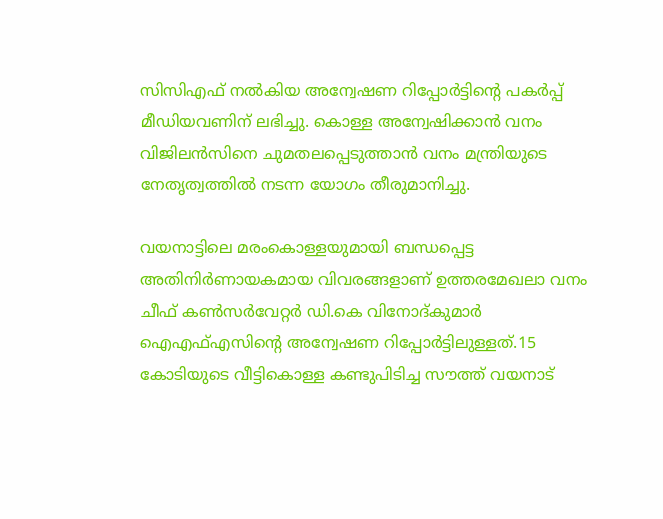സിസിഎഫ് നൽകിയ അന്വേഷണ റിപ്പോർട്ടിന്‍റെ പകർപ്പ് മീഡിയവണിന് ലഭിച്ചു. കൊള്ള അന്വേഷിക്കാന്‍ വനം വിജിലൻസിനെ ചുമതലപ്പെടുത്താന്‍ വനം മന്ത്രിയുടെ നേതൃത്വത്തില്‍ നടന്ന യോഗം തീരുമാനിച്ചു.

വയനാട്ടിലെ മരംകൊള്ളയുമായി ബന്ധപ്പെട്ട അതിനിര്‍ണായകമായ വിവരങ്ങളാണ് ഉത്തരമേഖലാ വനം ചീഫ് കൺസർവേറ്റര്‍ ഡി.കെ വിനോദ്കുമാര്‍ ഐഎഫ്എസിന്‍റെ അന്വേഷണ റിപ്പോര്‍ട്ടിലുള്ളത്.15 കോടിയുടെ വീട്ടികൊള്ള കണ്ടുപിടിച്ച സൗത്ത് വയനാട്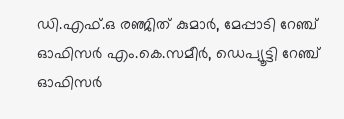ഡി.എഫ്.ഒ രഞ്ജിത് കുമാർ, മേപ്പാടി റേഞ്ച് ഓഫിസർ എം.കെ.സമീർ, ഡെപ്യൂട്ടി റേഞ്ച് ഓഫിസർ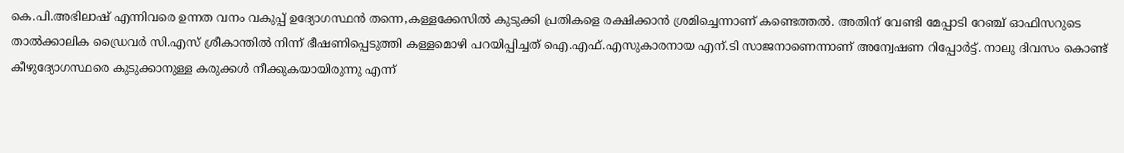കെ.പി.അഭിലാഷ് എന്നിവരെ ഉന്നത വനം വകുപ്പ് ഉദ്യോഗസ്ഥന്‍ തന്നെ,കള്ളക്കേസില്‍ കുടുക്കി പ്രതികളെ രക്ഷിക്കാന്‍ ശ്രമിച്ചെന്നാണ് കണ്ടെത്തല്‍. അതിന് വേണ്ടി മേപ്പാടി റേഞ്ച് ഓഫിസറുടെ താൽക്കാലിക ഡ്രൈവര്‍ സി.എസ് ശ്രീകാന്തില്‍ നിന്ന് ഭീഷണിപ്പെടുത്തി കള്ളമൊഴി പറയിപ്പിച്ചത് ഐ.എഫ്.എസുകാരനായ എന്.ടി സാജനാണെന്നാണ് അന്വേഷണ റിപ്പോർട്ട്. നാലു ദിവസം കൊണ്ട് കീഴുദ്യോഗസ്ഥരെ കുടുക്കാനുള്ള കരുക്കൾ നീക്കുകയായിരുന്നു എന്ന്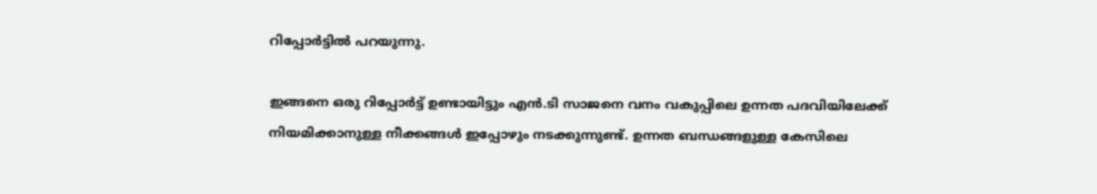റിപ്പോർട്ടിൽ പറയുന്നു.

ഇങ്ങനെ ഒരു റിപ്പോര്‍ട്ട് ഉണ്ടായിട്ടും എന്‍.ടി സാജനെ വനം വകുപ്പിലെ ഉന്നത പദവിയിലേക്ക് നിയമിക്കാനുള്ള നീക്കങ്ങള്‍ ഇപ്പോഴും നടക്കുന്നുണ്ട്. ഉന്നത ബന്ധങ്ങളുള്ള കേസിലെ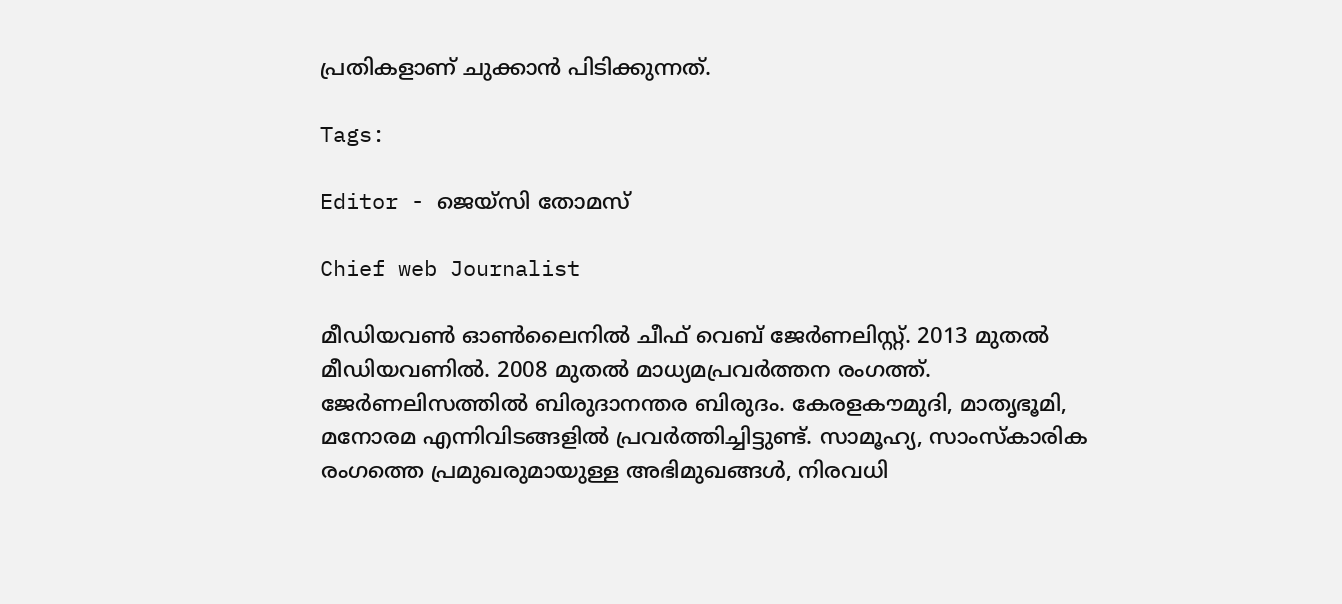പ്രതികളാണ് ചുക്കാന്‍ പിടിക്കുന്നത്.

Tags:

Editor - ജെയ്സി തോമസ്

Chief web Journalist

മീഡിയവൺ ഓൺലൈനിൽ ചീഫ് വെബ് ജേർണലിസ്റ്റ്. 2013 മുതൽ മീഡിയവണിൽ. 2008 മുതൽ മാധ്യമപ്രവർത്തന രംഗത്ത്. ജേർണലിസത്തിൽ ബിരുദാനന്തര ബിരുദം. കേരളകൗമുദി, മാതൃഭൂമി, മനോരമ എന്നിവിടങ്ങളിൽ പ്രവർത്തിച്ചിട്ടുണ്ട്. സാമൂഹ്യ, സാംസ്‌കാരിക രംഗത്തെ പ്രമുഖരുമായുള്ള അഭിമുഖങ്ങൾ, നിരവധി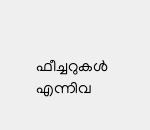ഫീച്ചറുകൾ എന്നിവ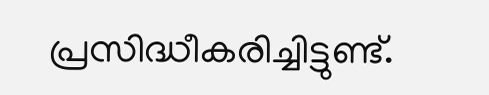പ്രസിദ്ധീകരിച്ചിട്ടുണ്ട്.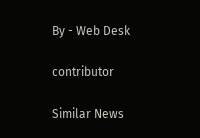By - Web Desk

contributor

Similar News